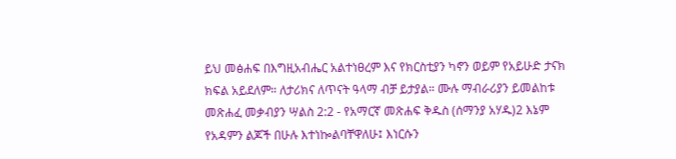ይህ መፅሐፍ በእግዚአብሔር አልተነፀረም እና የክርስቲያን ካኖን ወይም የአይሁድ ታናክ ክፍል አይደለም። ለታሪክና ለጥናት ዓላማ ብቻ ይታያል። ሙሉ ማብራሪያን ይመልከቱ መጽሐፈ መቃብያን ሣልስ 2:2 - የአማርኛ መጽሐፍ ቅዱስ (ሰማንያ አሃዱ)2 እኔም የአዳምን ልጆች በሁሉ እተነኰልባቸዋለሁ፤ እነርሱን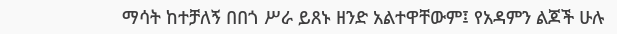ማሳት ከተቻለኝ በበጎ ሥራ ይጸኑ ዘንድ አልተዋቸውም፤ የአዳምን ልጆች ሁሉ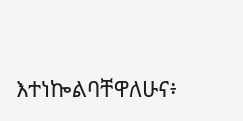እተነኰልባቸዋለሁና፥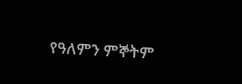የዓለምን ምኞትም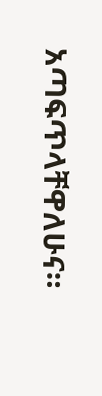አጣፍጥላቸዋለሁና።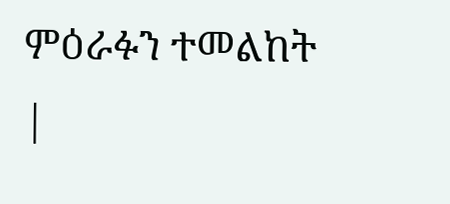ምዕራፉን ተመልከት |